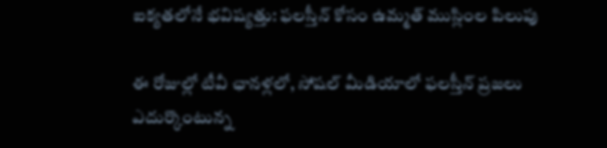ఐక్యతలోనే భవిష్యత్తు: ఫలస్తీన్ కోసం ఉమ్మత్ ముస్లింల పిలుపు

ఈ రోజుల్లో టీవీ ఛానళ్లలో, సోషల్ మీడియాలో ఫలస్తీన్ ప్రజలు ఎదుర్కొంటున్న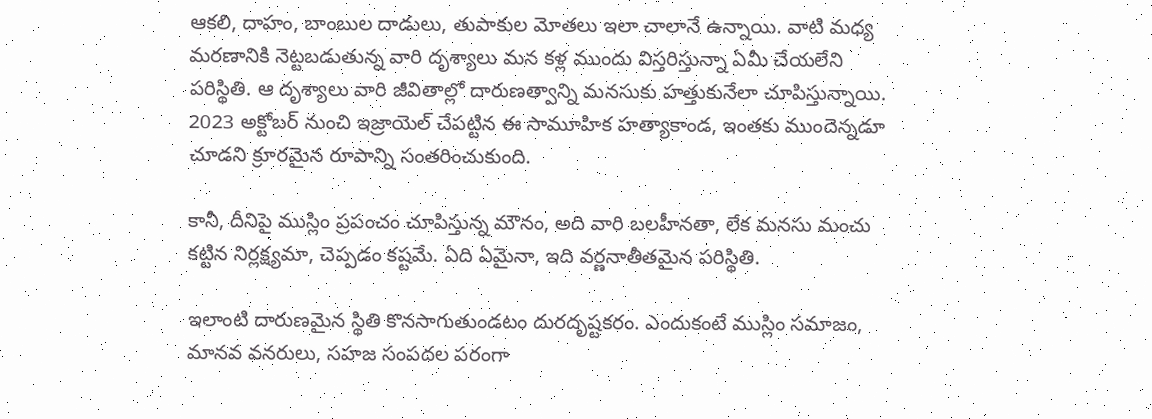ఆకలి, దాహం, బాంబుల దాడులు, తుపాకుల మోతలు ఇలా చాలానే ఉన్నాయి. వాటి మధ్య మరణానికి నెట్టబడుతున్న వారి దృశ్యాలు మన కళ్ల ముందు విస్తరిస్తున్నా ఏమీ చేయలేని పరిస్థితి. ఆ దృశ్యాలు వారి జీవితాల్లో దారుణత్వాన్ని మనసుకు హత్తుకునేలా చూపిస్తున్నాయి. 2023 అక్టోబర్ నుంచి ఇజ్రాయెల్ చేపట్టిన ఈ సామూహిక హత్యాకాండ, ఇంతకు ముందెన్నడూ చూడని క్రూరమైన రూపాన్ని సంతరించుకుంది.

కానీ, దీనిపై ముస్లిం ప్రపంచం చూపిస్తున్న మౌనం, అది వారి బలహీనతా, లేక మనసు మంచు కట్టిన నిర్లక్ష్యమా, చెప్పడం కష్టమే. ఏది ఏమైనా, ఇది వర్ణనాతీతమైన పరిస్థితి.

ఇలాంటి దారుణమైన స్థితి కొనసాగుతుండటం దురదృష్టకరం. ఎందుకంటే ముస్లిం సమాజం, మానవ వనరులు, సహజ సంపదల పరంగా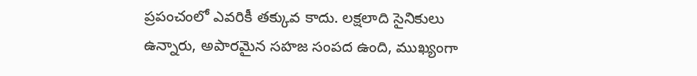ప్రపంచంలో ఎవరికీ తక్కువ కాదు. లక్షలాది సైనికులు ఉన్నారు, అపారమైన సహజ సంపద ఉంది, ముఖ్యంగా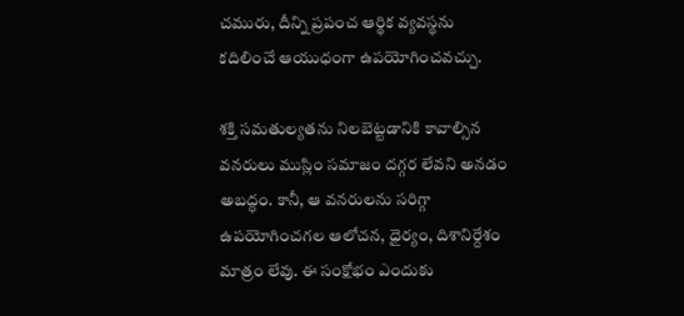చమురు, దీన్ని ప్రపంచ ఆర్థిక వ్యవస్థను కదిలించే ఆయుధంగా ఉపయోగించవచ్చు.

శక్తి సమతుల్యతను నిలబెట్టడానికి కావాల్సిన వనరులు ముస్లిం సమాజం దగ్గర లేవని అనడం అబద్ధం. కానీ, ఆ వనరులను సరిగ్గా ఉపయోగించగల ఆలోచన, ధైర్యం, దిశానిర్దేశం మాత్రం లేవు. ఈ సంక్షోభం ఎందుకు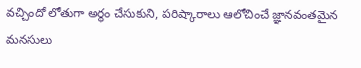వచ్చిందో లోతుగా అర్థం చేసుకుని, పరిష్కారాలు ఆలోచించే జ్ఞానవంతమైన మనసులు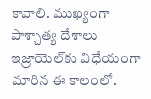కావాలి. ముఖ్యంగా పాశ్చాత్య దేశాలు ఇజ్రాయెల్‌కు విధేయంగా మారిన ఈ కాలంలో.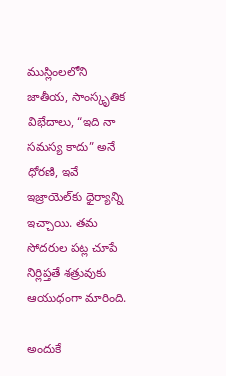ముస్లింలలోని జాతీయ, సాంస్కృతిక విభేదాలు, “ఇది నా సమస్య కాదు” అనే ధోరణి, ఇవే ఇజ్రాయెల్‌కు ధైర్యాన్ని ఇచ్చాయి. తమ సోదరుల పట్ల చూపే నిర్లిప్తతే శత్రువుకు ఆయుధంగా మారింది.

అందుకే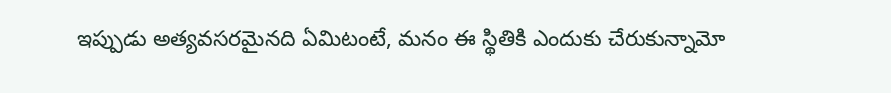ఇప్పుడు అత్యవసరమైనది ఏమిటంటే, మనం ఈ స్థితికి ఎందుకు చేరుకున్నామో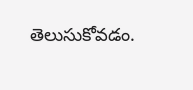తెలుసుకోవడం.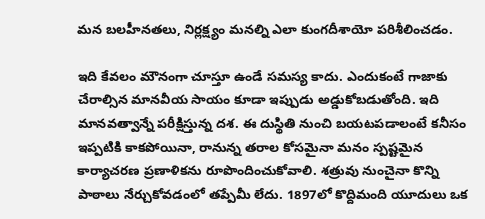మన బలహీనతలు, నిర్లక్ష్యం మనల్ని ఎలా కుంగదీశాయో పరిశీలించడం.

ఇది కేవలం మౌనంగా చూస్తూ ఉండే సమస్య కాదు. ఎందుకంటే గాజాకు చేరాల్సిన మానవీయ సాయం కూడా ఇప్పుడు అడ్డుకోబడుతోంది. ఇది మానవత్వాన్నే పరీక్షిస్తున్న దశ. ఈ దుస్థితి నుంచి బయటపడాలంటే కనీసం ఇప్పటికి కాకపోయినా, రానున్న తరాల కోసమైనా మనం స్పష్టమైన కార్యాచరణ ప్రణాళికను రూపొందించుకోవాలి. శత్రువు నుంచైనా కొన్ని పాఠాలు నేర్చుకోవడంలో తప్పేమీ లేదు. 1897లో కొద్దిమంది యూదులు ఒక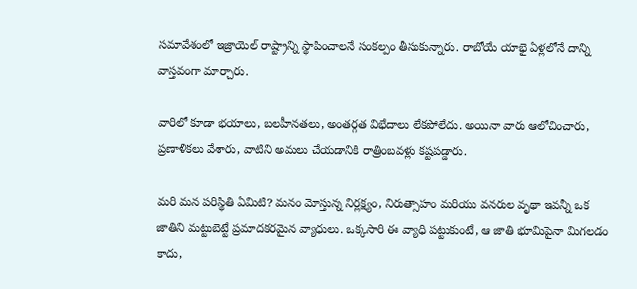సమావేశంలో ఇజ్రాయెల్ రాష్ట్రాన్ని స్థాపించాలనే సంకల్పం తీసుకున్నారు. రాబోయే యాభై ఏళ్లలోనే దాన్ని వాస్తవంగా మార్చారు.

వారిలో కూడా భయాలు, బలహీనతలు, అంతర్గత విభేదాలు లేకపోలేదు. అయినా వారు ఆలోచించారు, ప్రణాళికలు వేశారు, వాటిని అమలు చేయడానికి రాత్రింబవళ్లు కష్టపడ్డారు.

మరి మన పరిస్థితి ఏమిటి? మనం మోస్తున్న నిర్లక్ష్యం, నిరుత్సాహం మరియు వనరుల వృథా ఇవన్నీ ఒక జాతిని మట్టుబెట్టే ప్రమాదకరమైన వ్యాధులు. ఒక్కసారి ఈ వ్యాధి పట్టుకుంటే, ఆ జాతి భూమిపైనా మిగలడం కాదు,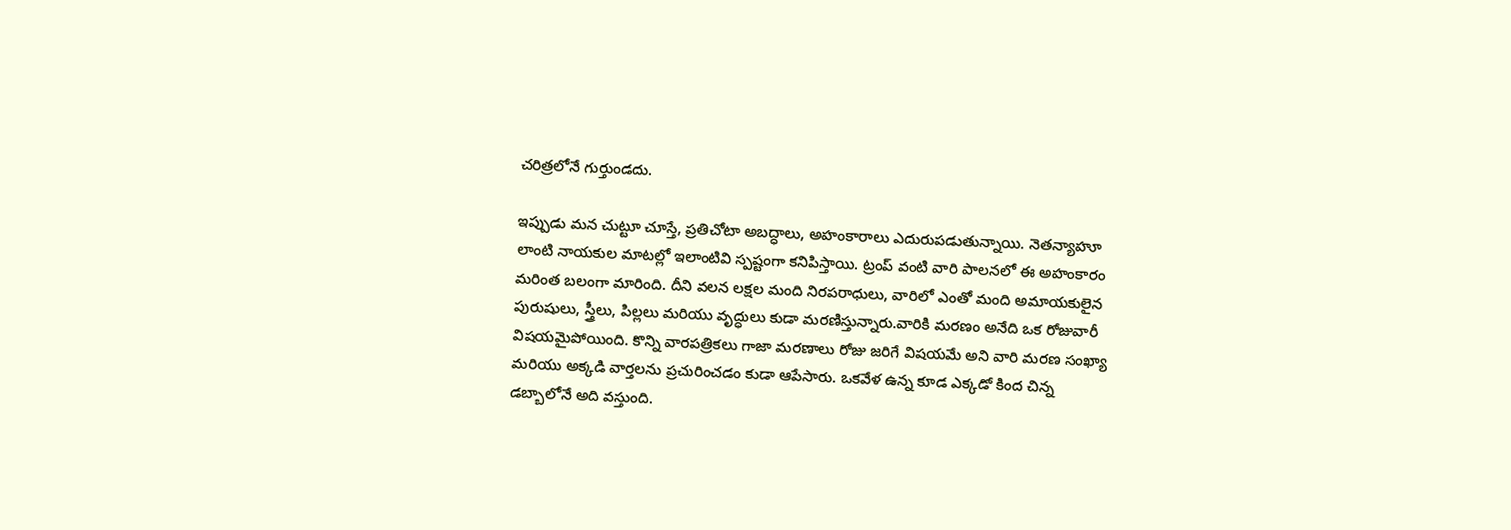చరిత్రలోనే గుర్తుండదు.

ఇప్పుడు మన చుట్టూ చూస్తే, ప్రతిచోటా అబద్ధాలు, అహంకారాలు ఎదురుపడుతున్నాయి. నెతన్యాహూ లాంటి నాయకుల మాటల్లో ఇలాంటివి స్పష్టంగా కనిపిస్తాయి. ట్రంప్ వంటి వారి పాలనలో ఈ అహంకారం మరింత బలంగా మారింది. దీని వలన లక్షల మంది నిరపరాధులు, వారిలో ఎంతో మంది అమాయకులైన  పురుషులు, స్త్రీలు, పిల్లలు మరియు వృద్ధులు కుడా మరణిస్తున్నారు.వారికి మరణం అనేది ఒక రోజువారీ విషయమైపోయింది. కొన్ని వారపత్రికలు గాజా మరణాలు రోజు జరిగే విషయమే అని వారి మరణ సంఖ్యా మరియు అక్కడి వార్తలను ప్రచురించడం కుడా ఆపేసారు. ఒకవేళ ఉన్న కూడ ఎక్కడో కింద చిన్న డబ్బాలోనే అది వస్తుంది.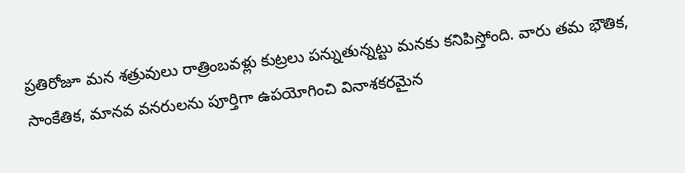ప్రతిరోజూ మన శత్రువులు రాత్రింబవళ్లు కుట్రలు పన్నుతున్నట్టు మనకు కనిపిస్తోంది. వారు తమ భౌతిక, సాంకేతిక, మానవ వనరులను పూర్తిగా ఉపయోగించి వినాశకరమైన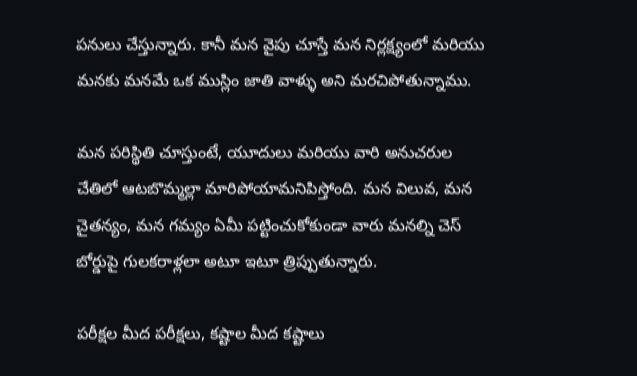పనులు చేస్తున్నారు. కానీ మన వైపు చూస్తే మన నిర్లక్ష్యంలో మరియు మనకు మనమే ఒక ముస్లిం జాతి వాళ్ళు అని మరచిపోతున్నాము.

మన పరిస్థితి చూస్తుంటే, యూదులు మరియు వారి అనుచరుల చేతిలో ఆటబొమ్మల్లా మారిపోయామనిపిస్తోంది. మన విలువ, మన చైతన్యం, మన గమ్యం ఏమీ పట్టించుకోకుండా వారు మనల్ని చెస్ బోర్డుపై గులకరాళ్లలా అటూ ఇటూ త్రిప్పుతున్నారు.

పరీక్షల మీద పరీక్షలు, కష్టాల మీద కష్టాలు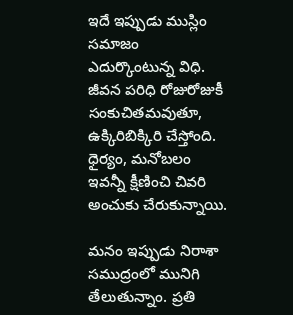ఇదే ఇప్పుడు ముస్లిం సమాజం ఎదుర్కొంటున్న విధి. జీవన పరిధి రోజురోజుకీ సంకుచితమవుతూ, ఉక్కిరిబిక్కిరి చేస్తోంది. ధైర్యం, మనోబలం ఇవన్నీ క్షీణించి చివరి అంచుకు చేరుకున్నాయి.

మనం ఇప్పుడు నిరాశా సముద్రంలో మునిగి తేలుతున్నాం. ప్రతి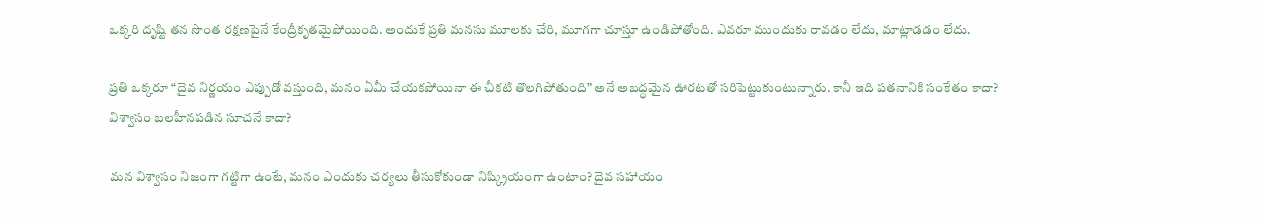ఒక్కరి దృష్టి తన సొంత రక్షణపైనే కేంద్రీకృతమైపోయింది. అందుకే ప్రతి మనసు మూలకు చేరి, మూగగా చూస్తూ ఉండిపోతోంది. ఎవరూ ముందుకు రావడం లేదు, మాట్లాడడం లేదు.

ప్రతి ఒక్కరూ “దైవ నిర్ణయం ఎప్పుడో వస్తుంది, మనం ఏమీ చేయకపోయినా ఈ చీకటి తొలగిపోతుంది” అనే అబద్ధమైన ఊరటతో సరిపెట్టుకుంటున్నారు. కానీ ఇది పతనానికి సంకేతం కాదా? విశ్వాసం బలహీనపడిన సూచనే కాదా?

మన విశ్వాసం నిజంగా గట్టిగా ఉంటే, మనం ఎందుకు చర్యలు తీసుకోకుండా నిష్క్రియంగా ఉంటాం? దైవ సహాయం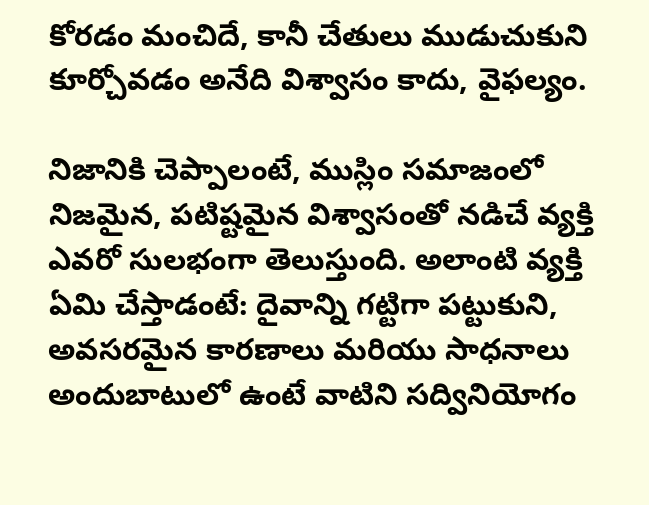కోరడం మంచిదే, కానీ చేతులు ముడుచుకుని కూర్చోవడం అనేది విశ్వాసం కాదు, వైఫల్యం.

నిజానికి చెప్పాలంటే, ముస్లిం సమాజంలో నిజమైన, పటిష్టమైన విశ్వాసంతో నడిచే వ్యక్తి ఎవరో సులభంగా తెలుస్తుంది. అలాంటి వ్యక్తి ఏమి చేస్తాడంటే: దైవాన్ని గట్టిగా పట్టుకుని, అవసరమైన కారణాలు మరియు సాధనాలు అందుబాటులో ఉంటే వాటిని సద్వినియోగం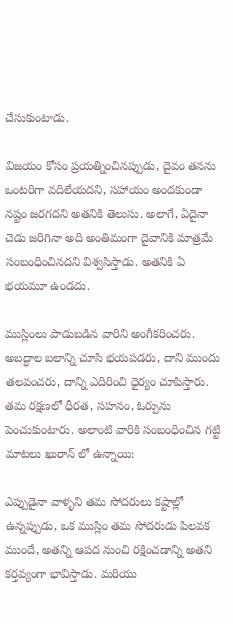చేసుకుంటాడు.

విజయం కోసం ప్రయత్నించినప్పుడు, దైవం తనను ఒంటరిగా వదిలేయదని, సహాయం అందకుండా నష్టం జరగదని అతనికి తెలుసు. అలాగే, ఏదైనా చెడు జరిగినా అది అంతిమంగా దైవానికి మాత్రమే సంబంధించినదని విశ్వసిస్తాడు. అతనికి ఏ భయమూ ఉండదు.

ముస్లింలు పాడుబడిన వారిని అంగీకరించరు. అబద్ధాల బలాన్ని చూసి భయపడరు, దాని ముందు తలవంచరు, దాన్ని ఎదిరించి ధైర్యం చూపిస్తారు. తమ రక్షణలో ధీరత, సహనం, ఓర్పును పెంచుకుంటారు. అలాంటి వారికి సంబంధించిన గట్టి మాటలు ఖురాన్‌ లో ఉన్నాయి:

ఎప్పుడైనా వాళ్ళని తమ సోదరులు కష్టాల్లో ఉన్నప్పుడు, ఒక ముస్లిం తమ సోదరుడు పిలవక ముందే, అతన్ని ఆపద నుంచి రక్షించడాన్ని అతని కర్తవ్యంగా భావిస్తాడు. మరియు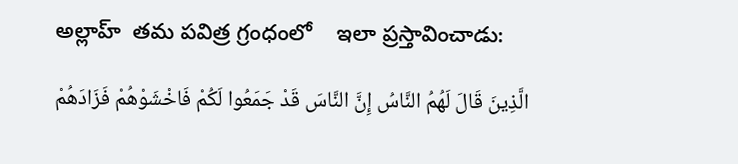అల్లాహ్  తమ పవిత్ర గ్రంధంలో    ఇలా ప్రస్తావించాడు:

الَّذِينَ قَالَ لَهُمُ النَّاسُ إِنَّ النَّاسَ قَدْ جَمَعُوا لَكُمْ فَاخْشَوْهُمْ فَزَادَهُمْ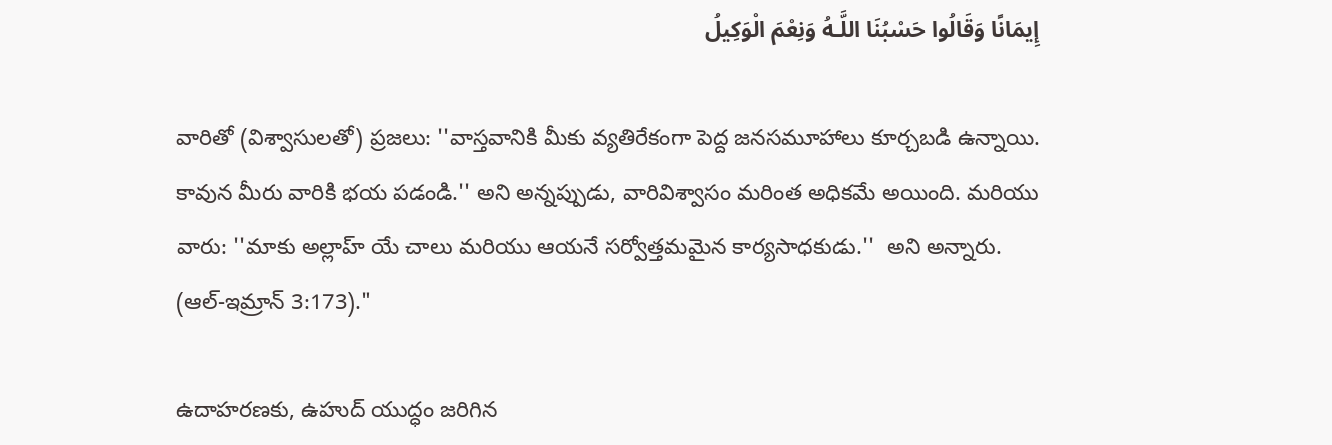إِيمَانًا وَقَالُوا حَسْبُنَا اللَّـهُ وَنِعْمَ الْوَكِيلُ

వారితో (విశ్వాసులతో) ప్రజలు: ''వాస్తవానికి మీకు వ్యతిరేకంగా పెద్ద జనసమూహాలు కూర్చబడి ఉన్నాయి. కావున మీరు వారికి భయ పడండి.'' అని అన్నప్పుడు, వారివిశ్వాసం మరింత అధికమే అయింది. మరియు వారు: ''మాకు అల్లాహ్‌ యే చాలు మరియు ఆయనే సర్వోత్తమమైన కార్యసాధకుడు.''  అని అన్నారు.  (ఆల్-ఇమ్రాన్ 3:173)."

ఉదాహరణకు, ఉహుద్ యుద్ధం జరిగిన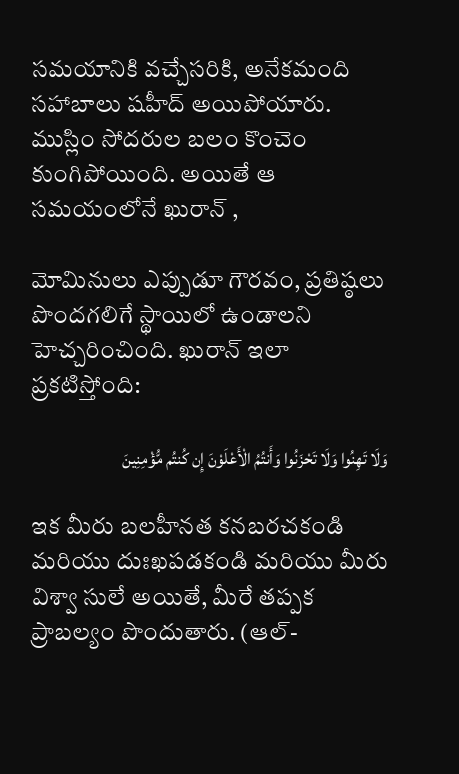సమయానికి వచ్చేసరికి, అనేకమంది సహాబాలు షహీద్ అయిపోయారు. ముస్లిం సోదరుల బలం కొంచెం కుంగిపోయింది. అయితే ఆ సమయంలోనే ఖురాన్ ,

మోమినులు ఎప్పుడూ గౌరవం, ప్రతిష్ఠలు పొందగలిగే స్థాయిలో ఉండాలని హెచ్చరించింది. ఖురాన్ ఇలా ప్రకటిస్తోంది:

وَلَا تَهِنُوا وَلَا تَحْزَنُوا وَأَنتُمُ الْأَعْلَوْنَ إِن كُنتُم مُّؤْمِنِينَ

ఇక మీరు బలహీనత కనబరచకండి మరియు దుఃఖపడకండి మరియు మీరు విశ్వా సులే అయితే, మీరే తప్పక ప్రాబల్యం పొందుతారు. (ఆల్-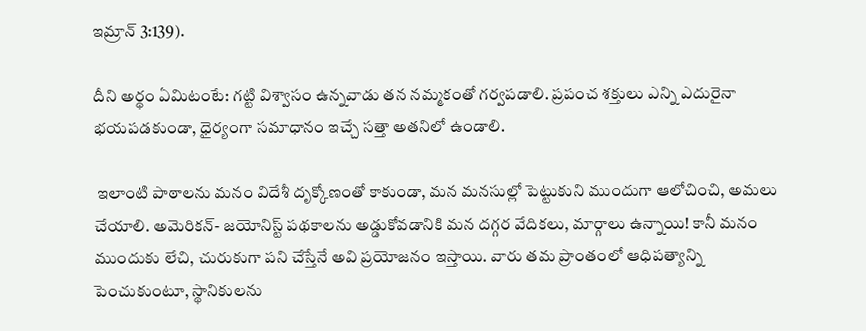ఇమ్రాన్ 3:139).

దీని అర్థం ఏమిటంటే: గట్టి విశ్వాసం ఉన్నవాడు తన నమ్మకంతో గర్వపడాలి. ప్రపంచ శక్తులు ఎన్ని ఎదురైనా భయపడకుండా, ధైర్యంగా సమాధానం ఇచ్చే సత్తా అతనిలో ఉండాలి.

 ఇలాంటి పాఠాలను మనం విదేశీ దృక్కోణంతో కాకుండా, మన మనసుల్లో పెట్టుకుని ముందుగా ఆలోచించి, అమలు చేయాలి. అమెరికన్- జయోనిస్ట్ పథకాలను అడ్డుకోవడానికి మన దగ్గర వేదికలు, మార్గాలు ఉన్నాయి! కానీ మనం ముందుకు లేచి, చురుకుగా పని చేస్తేనే అవి ప్రయోజనం ఇస్తాయి. వారు తమ ప్రాంతంలో ఆధిపత్యాన్ని పెంచుకుంటూ, స్థానికులను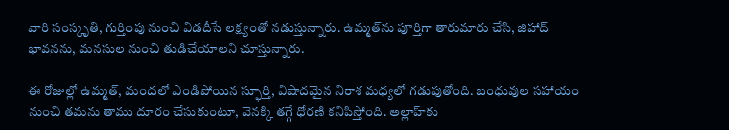వారి సంస్కృతి, గుర్తింపు నుంచి విడదీసే లక్ష్యంతో నడుస్తున్నారు. ఉమ్మత్‌ను పూర్తిగా తారుమారు చేసి, జిహాద్ భావనను, మనసుల నుంచి తుడిచేయాలని చూస్తున్నారు.

ఈ రోజుల్లో ఉమ్మత్, మందలో ఎండిపోయిన స్ఫూర్తి, విషాదమైన నిరాశ మధ్యలో గడుపుతోంది. బంధువుల సహాయం నుంచి తమను తాము దూరం చేసుకుంటూ, వెనక్కి తగ్గే ధోరణి కనిపిస్తోంది. అల్లాహ్‌కు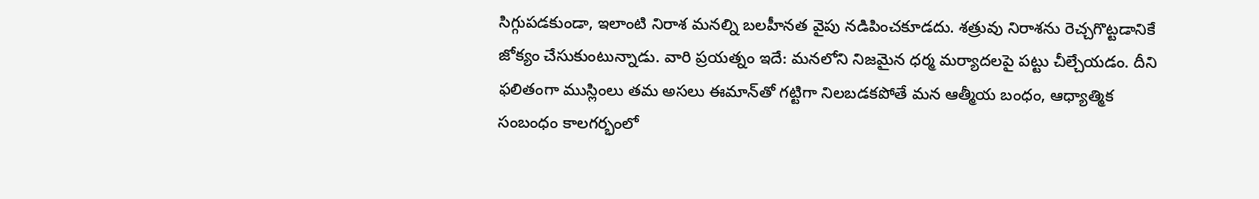సిగ్గుపడకుండా, ఇలాంటి నిరాశ మనల్ని బలహీనత వైపు నడిపించకూడదు. శత్రువు నిరాశను రెచ్చగొట్టడానికే జోక్యం చేసుకుంటున్నాడు. వారి ప్రయత్నం ఇదే: మనలోని నిజమైన ధర్మ మర్యాదలపై పట్టు చీల్చేయడం. దీని ఫలితంగా ముస్లింలు తమ అసలు ఈమాన్‌తో గట్టిగా నిలబడకపోతే మన ఆత్మీయ బంధం, ఆధ్యాత్మిక సంబంధం కాలగర్భంలో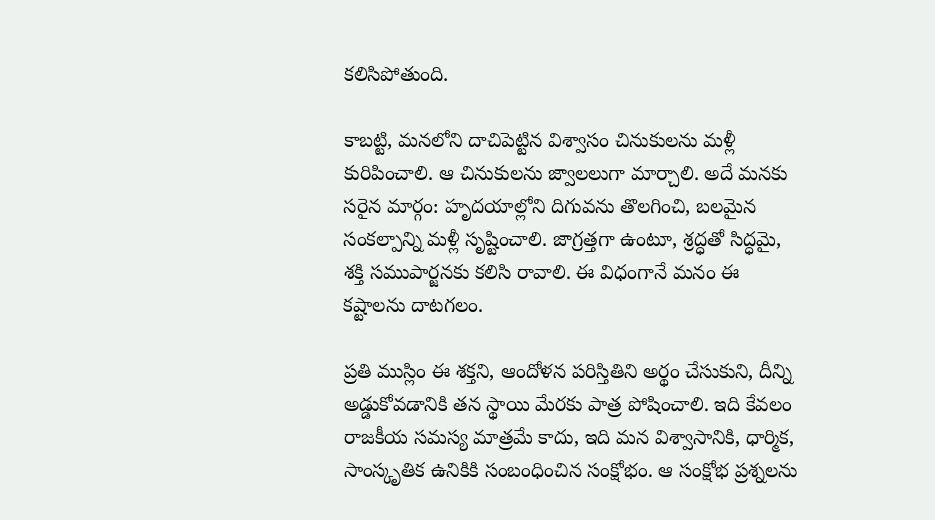కలిసిపోతుంది.

కాబట్టి, మనలోని దాచిపెట్టిన విశ్వాసం చినుకులను మళ్లీ కురిపించాలి. ఆ చినుకులను జ్వాలలుగా మార్చాలి. అదే మనకు సరైన మార్గం: హృదయాల్లోని దిగువను తొలగించి, బలమైన సంకల్పాన్ని మళ్లీ సృష్టించాలి. జాగ్రత్తగా ఉంటూ, శ్రద్ధతో సిద్ధమై, శక్తి సముపార్జనకు కలిసి రావాలి. ఈ విధంగానే మనం ఈ కష్టాలను దాటగలం.

ప్రతి ముస్లిం ఈ శక్తని, ఆందోళన పరిస్తితిని అర్థం చేసుకుని, దీన్ని అడ్డుకోవడానికి తన స్థాయి మేరకు పాత్ర పోషించాలి. ఇది కేవలం రాజకీయ సమస్య మాత్రమే కాదు, ఇది మన విశ్వాసానికి, ధార్మిక, సాంస్కృతిక ఉనికికి సంబంధించిన సంక్షోభం. ఆ సంక్షోభ ప్రశ్నలను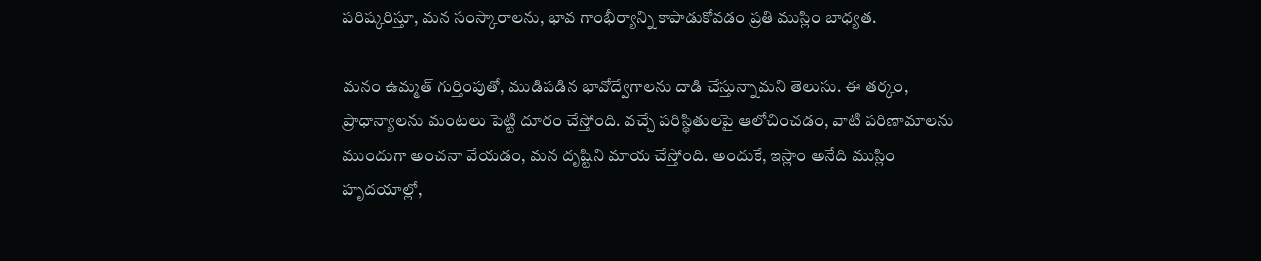పరిష్కరిస్తూ, మన సంస్కారాలను, భావ గాంభీర్యాన్ని కాపాడుకోవడం ప్రతి ముస్లిం బాధ్యత.

మనం ఉమ్మత్ గుర్తింపుతో, ముడిపడిన భావోద్వేగాలను దాడి చేస్తున్నామని తెలుసు. ఈ తర్కం, ప్రాధాన్యాలను మంటలు పెట్టి దూరం చేస్తోంది. వచ్చే పరిస్థితులపై ఆలోచించడం, వాటి పరిణామాలను ముందుగా అంచనా వేయడం, మన దృష్టిని మాయ చేస్తోంది. అందుకే, ఇస్లాం అనేది ముస్లిం హృదయాల్లో,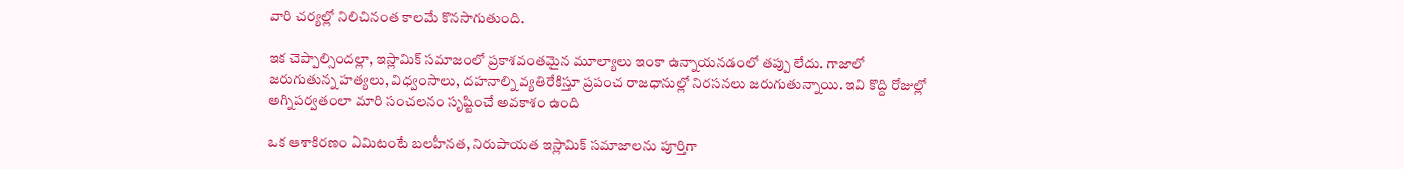వారి చర్యల్లో నిలిచినంత కాలమే కొనసాగుతుంది.

ఇక చెప్పాల్సిందల్లా, ఇస్లామిక్ సమాజంలో ప్రకాశవంతమైన మూల్యాలు ఇంకా ఉన్నాయనడంలో తప్పు లేదు. గాజాలో జరుగుతున్న హత్యలు, విధ్వంసాలు, దహనాల్ని వ్యతిరేకిస్తూ ప్రపంచ రాజధానుల్లో నిరసనలు జరుగుతున్నాయి. ఇవి కొద్ది రోజుల్లో అగ్నిపర్వతంలా మారి సంచలనం సృష్టించే అవకాశం ఉంది

ఒక ఆశాకిరణం ఏమిటంటే బలహీనత, నిరుపాయత ఇస్లామిక్ సమాజాలను పూర్తిగా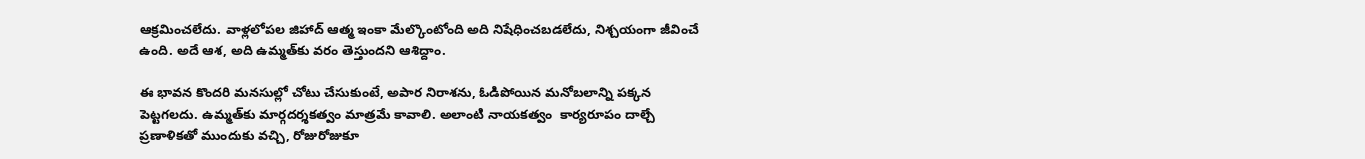ఆక్రమించలేదు. వాళ్లలోపల జిహాద్ ఆత్మ ఇంకా మేల్కొంటోంది అది నిషేధించబడలేదు, నిశ్చయంగా జీవించే ఉంది. అదే ఆశ, అది ఉమ్మత్‌కు వరం తెస్తుందని ఆశిద్దాం.

ఈ భావన కొందరి మనసుల్లో చోటు చేసుకుంటే, అపార నిరాశను, ఓడిపోయిన మనోబలాన్ని పక్కన పెట్టగలదు. ఉమ్మత్‌కు మార్గదర్శకత్వం మాత్రమే కావాలి. అలాంటి నాయకత్వం  కార్యరూపం దాల్చే ప్రణాళికతో ముందుకు వచ్చి, రోజురోజుకూ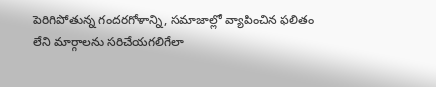పెరిగిపోతున్న గందరగోళాన్ని, సమాజాల్లో వ్యాపించిన ఫలితం లేని మార్గాలను సరిచేయగలిగేలా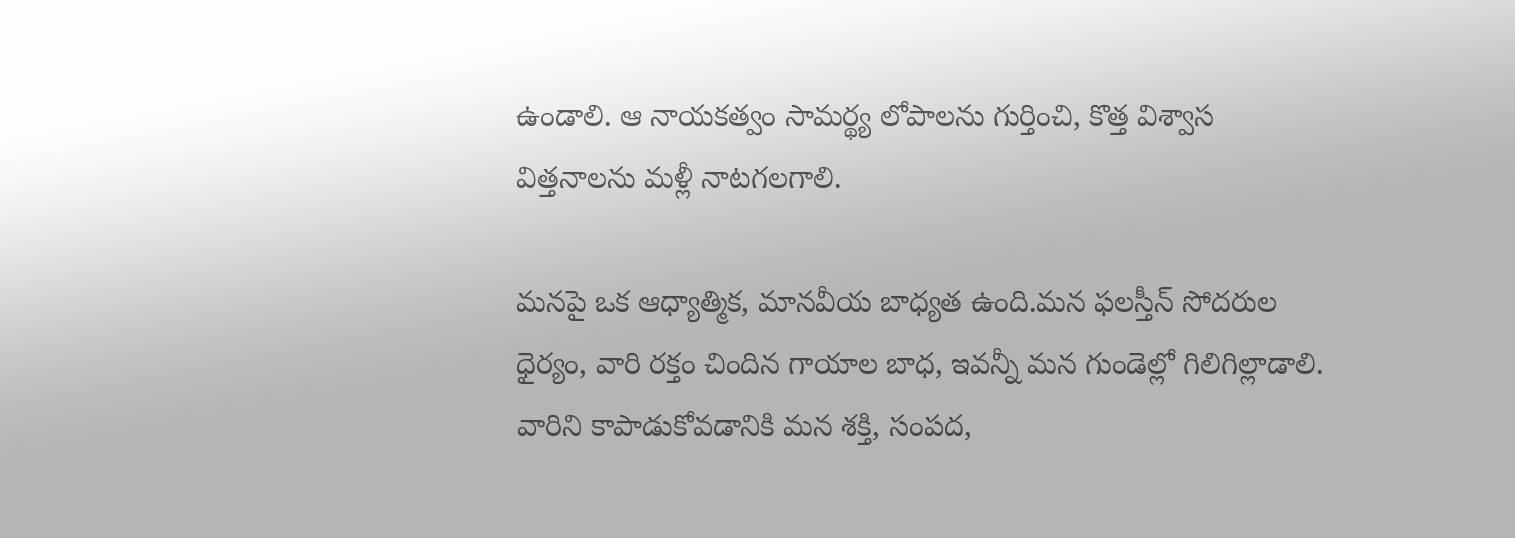ఉండాలి. ఆ నాయకత్వం సామర్థ్య లోపాలను గుర్తించి, కొత్త విశ్వాస విత్తనాలను మళ్లీ నాటగలగాలి.

మనపై ఒక ఆధ్యాత్మిక, మానవీయ బాధ్యత ఉంది.మన ఫలస్తీన్ సోదరుల ధైర్యం, వారి రక్తం చిందిన గాయాల బాధ, ఇవన్నీ మన గుండెల్లో గిలిగిల్లాడాలి. వారిని కాపాడుకోవడానికి మన శక్తి, సంపద,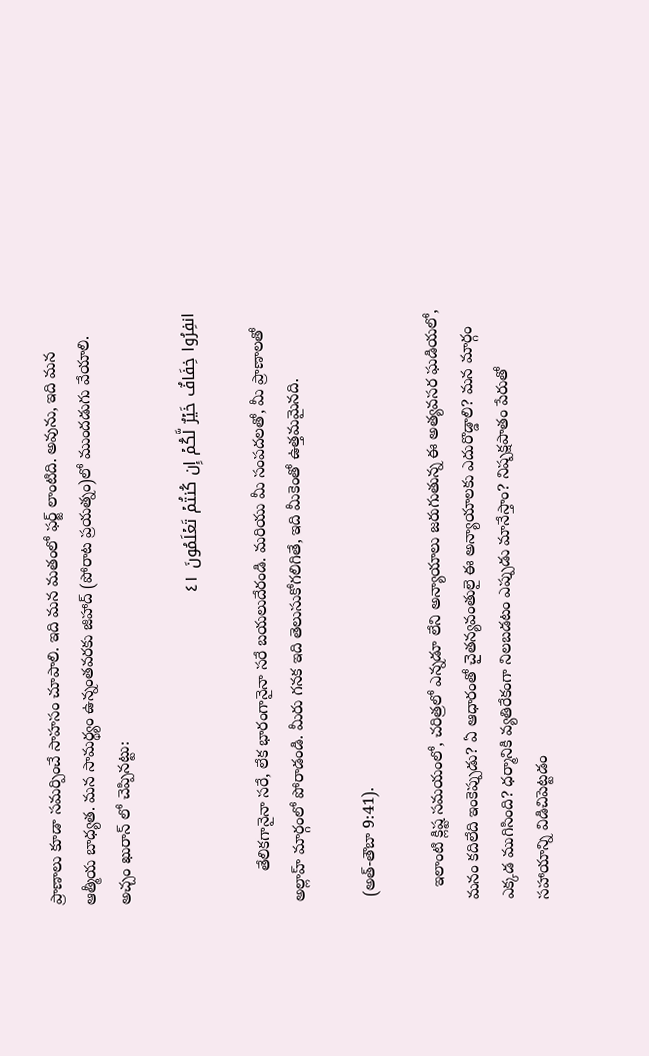ప్రాణాలు కూడా సమర్పించే సాహసం చూపాలి. ఇది మన మతంలో ఫర్జ్ లాంటిది. అవును, ఇది మన ఆత్మీయ బాధ్యత. మన సామర్థ్యం ఉన్నంతవరకు జిహాద్ (పోరాట ప్రయత్నం)లో ముందడుగు వేయాలి. అచ్చం ఖురాన్ లో చెప్పినట్టు:

انفِرُوا خِفَافٌ خَيۡرٌ لَّكُمۡ إِن كُنتُمۡ تَعۡلَمُونَ ٤١

       తేలికగానైనా సరే, లేక భారంగానైనా సరే బయలుదేరండి. మరియు మీ సంపదలతో, మీ ప్రాణాలతో అల్లాహ్ మార్గంలో పోరాడండి. మీరు గనక ఇది తెలుసుకోగలిగితే, ఇది మీకెంతో ఉత్తమమైనది.

 (అత్-తౌబా 9:41).

   ఇలాంటి క్లిష్ట సమయంలో, చరిత్రలో ఎన్నడూ లేని అన్యాయాలు జరుగుతున్న ఈ అత్యవసర ఘడియలో, మనం కదిలేది ఇంకెప్పుడు? ఏ ఆధారంతో చైతన్యవంతులై ఈ అన్యాయాలకు ఎదురొడ్డాలి? మన మార్గం ఎక్కడ ముగిసింది? ధర్మానికి వ్యతిరేకంగా నిలబడటం ఎప్పుడు మానేస్తాం? నిష్పక్షపాతం పేరుతో సహాయాన్ని విడిచిపెట్టడం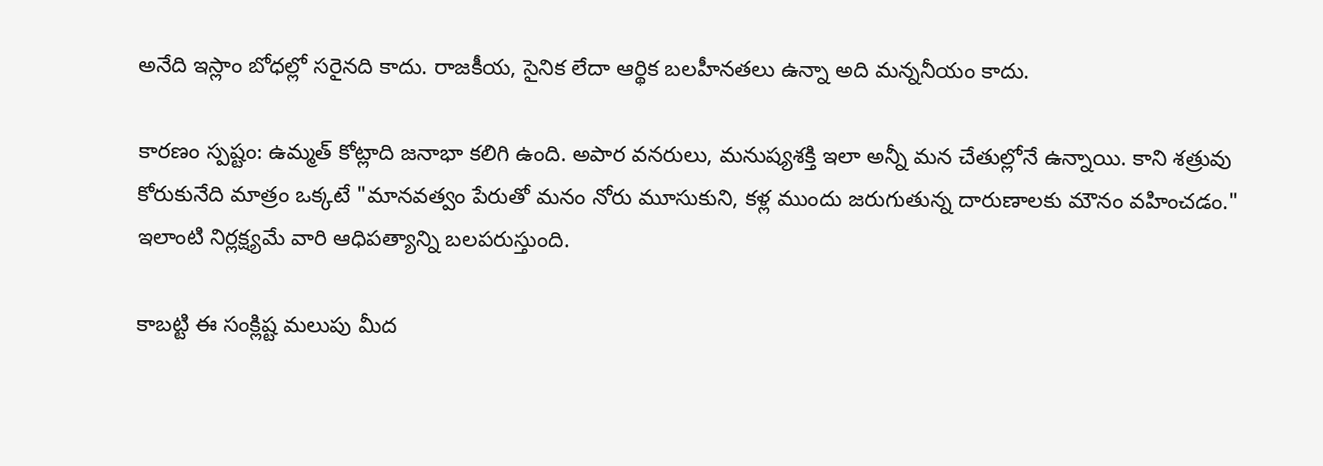అనేది ఇస్లాం బోధల్లో సరైనది కాదు. రాజకీయ, సైనిక లేదా ఆర్థిక బలహీనతలు ఉన్నా అది మన్ననీయం కాదు.

కారణం స్పష్టం: ఉమ్మత్ కోట్లాది జనాభా కలిగి ఉంది. అపార వనరులు, మనుష్యశక్తి ఇలా అన్నీ మన చేతుల్లోనే ఉన్నాయి. కాని శత్రువు కోరుకునేది మాత్రం ఒక్కటే "మానవత్వం పేరుతో మనం నోరు మూసుకుని, కళ్ల ముందు జరుగుతున్న దారుణాలకు మౌనం వహించడం." ఇలాంటి నిర్లక్ష్యమే వారి ఆధిపత్యాన్ని బలపరుస్తుంది.

కాబట్టి ఈ సంక్లిష్ట మలుపు మీద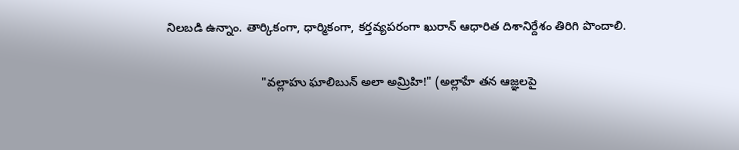నిలబడి ఉన్నాం. తార్కికంగా, ధార్మికంగా, కర్తవ్యపరంగా ఖురాన్ ఆధారిత దిశానిర్దేశం తిరిగి పొందాలి.

                            "వల్లాహు ఘాలిబున్ అలా అమ్రిహి!" (అల్లాహే తన ఆజ్ఞలపై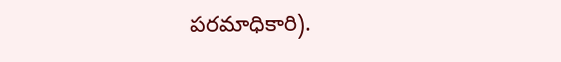పరమాధికారి).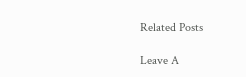Related Posts

Leave A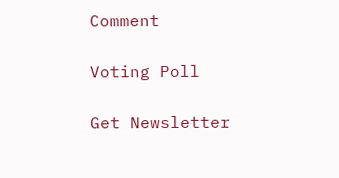Comment

Voting Poll

Get Newsletter